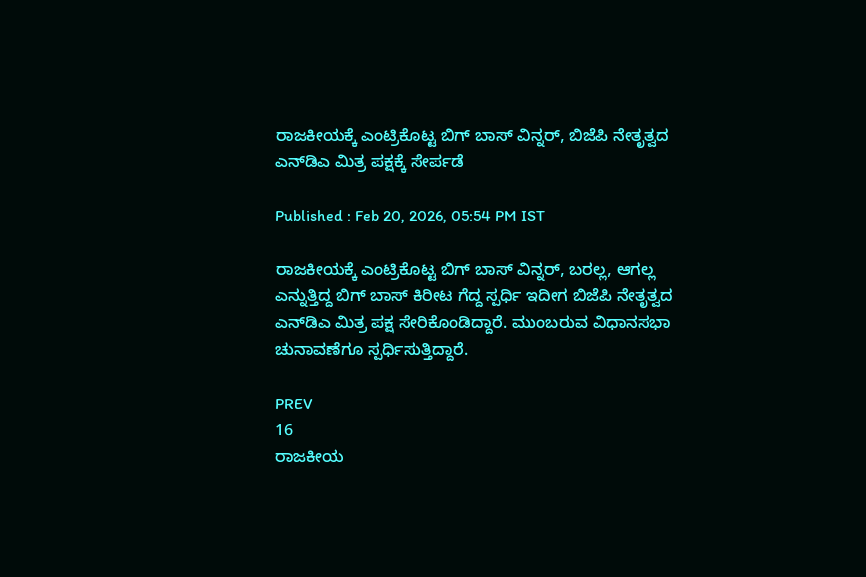ರಾಜಕೀಯಕ್ಕೆ ಎಂಟ್ರಿಕೊಟ್ಟ ಬಿಗ್ ಬಾಸ್ ವಿನ್ನರ್, ಬಿಜೆಪಿ ನೇತೃತ್ವದ ಎನ್‌ಡಿಎ ಮಿತ್ರ ಪಕ್ಷಕ್ಕೆ ಸೇರ್ಪಡೆ

Published : Feb 20, 2026, 05:54 PM IST

ರಾಜಕೀಯಕ್ಕೆ ಎಂಟ್ರಿಕೊಟ್ಟ ಬಿಗ್ ಬಾಸ್ ವಿನ್ನರ್, ಬರಲ್ಲ, ಆಗಲ್ಲ ಎನ್ನುತ್ತಿದ್ದ ಬಿಗ್ ಬಾಸ್ ಕಿರೀಟ ಗೆದ್ದ ಸ್ಪರ್ಧಿ ಇದೀಗ ಬಿಜೆಪಿ ನೇತೃತ್ವದ ಎನ್‌ಡಿಎ ಮಿತ್ರ ಪಕ್ಷ ಸೇರಿಕೊಂಡಿದ್ದಾರೆ. ಮುಂಬರುವ ವಿಧಾನಸಭಾ ಚುನಾವಣೆಗೂ ಸ್ಪರ್ಧಿಸುತ್ತಿದ್ದಾರೆ.

PREV
16
ರಾಜಕೀಯ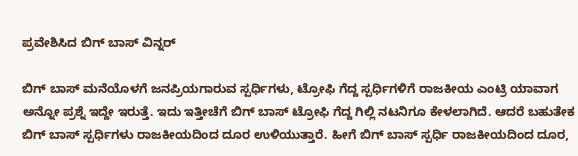ಪ್ರವೇಶಿಸಿದ ಬಿಗ್ ಬಾಸ್ ವಿನ್ನರ್‌

ಬಿಗ್ ಬಾಸ್ ಮನೆಯೊಳಗೆ ಜನಪ್ರಿಯಗಾರುವ ಸ್ಪರ್ಧಿಗಳು, ಟ್ರೋಫಿ ಗೆದ್ದ ಸ್ಪರ್ಧಿಗಳಿಗೆ ರಾಜಕೀಯ ಎಂಟ್ರಿ ಯಾವಾಗ ಅನ್ನೋ ಪ್ರಶ್ನೆ ಇದ್ದೇ ಇರುತ್ತೆ. ಇದು ಇತ್ತೀಚೆಗೆ ಬಿಗ್ ಬಾಸ್ ಟ್ರೋಫಿ ಗೆದ್ದ ಗಿಲ್ಲಿ ನಟನಿಗೂ ಕೇಳಲಾಗಿದೆ. ಆದರೆ ಬಹುತೇಕ ಬಿಗ್ ಬಾಸ್ ಸ್ಪರ್ಧಿಗಳು ರಾಜಕೀಯದಿಂದ ದೂರ ಉಳಿಯುತ್ತಾರೆ. ಹೀಗೆ ಬಿಗ್ ಬಾಸ್ ಸ್ಪರ್ಧಿ ರಾಜಕೀಯದಿಂದ ದೂರ,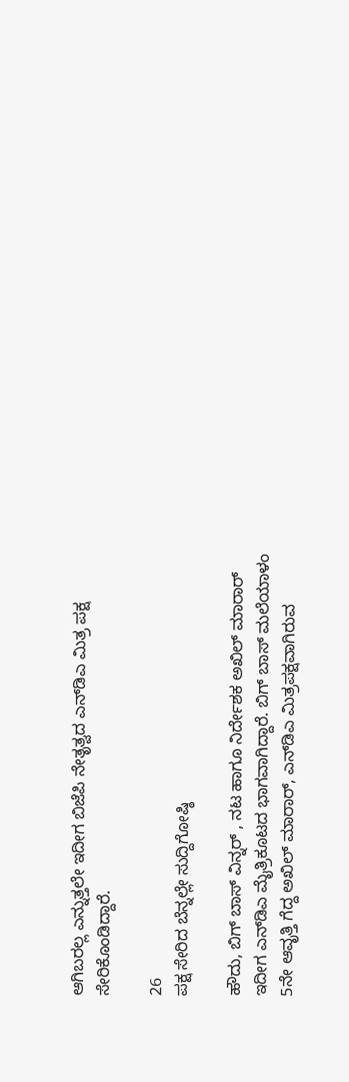ಆಗಿಬರಲ್ಲ ಎನ್ನುತ್ತಲೇ ಇದೀಗ ಬಿಜೆಪಿ ನೇತೃತ್ವದ ಎನ್‌ಡಿಎ ಮಿತ್ರ ಪಕ್ಷ ಸೇರಿಕೊಂಡಿದ್ದಾರೆ.

26
ಪಕ್ಷ ಸೇರಿದ ಬೆನ್ನಲ್ಲೇ ಸುದ್ದಿಗೋಷ್ಠಿ

ಹೌದು, ಬಿಗ್ ಬಾಸ್ ವಿನ್ನರ್ , ನಟ ಹಾಗೂ ನಿರ್ದೇಶಕ ಅಖಿಲ್ ಮಾರಾರ್ ಇದೀಗ ಎನ್‌ಡಿಎ ಮೈತ್ರಿಕೂಟದ ಭಾಗವಾಗಿದ್ದಾರೆ. ಬಿಗ್ ಬಾಸ್ ಮಲೆಯಾಳಂ 5ನೇ ಆವೃತ್ತಿ ಗೆದ್ದ ಅಖಿಲ್ ಮಾರಾರ್, ಎನ್‌ಡಿಎ ಮಿತ್ರಪಕ್ಷವಾಗಿರುವ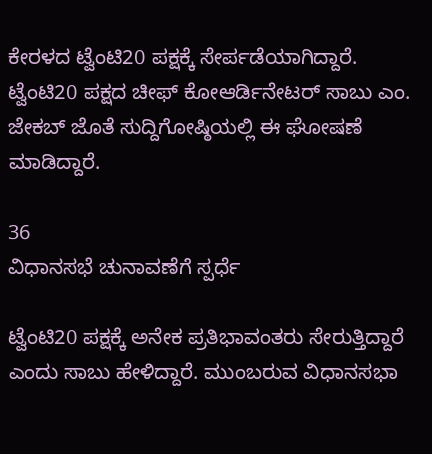ಕೇರಳದ ಟ್ವೆಂಟಿ20 ಪಕ್ಷಕ್ಕೆ ಸೇರ್ಪಡೆಯಾಗಿದ್ದಾರೆ. ಟ್ವೆಂಟಿ20 ಪಕ್ಷದ ಚೀಫ್ ಕೋಆರ್ಡಿನೇಟರ್ ಸಾಬು ಎಂ. ಜೇಕಬ್ ಜೊತೆ ಸುದ್ದಿಗೋಷ್ಠಿಯಲ್ಲಿ ಈ ಘೋಷಣೆ ಮಾಡಿದ್ದಾರೆ.

36
ವಿಧಾನಸಭೆ ಚುನಾವಣೆಗೆ ಸ್ಪರ್ಧೆ

ಟ್ವೆಂಟಿ20 ಪಕ್ಷಕ್ಕೆ ಅನೇಕ ಪ್ರತಿಭಾವಂತರು ಸೇರುತ್ತಿದ್ದಾರೆ ಎಂದು ಸಾಬು ಹೇಳಿದ್ದಾರೆ. ಮುಂಬರುವ ವಿಧಾನಸಭಾ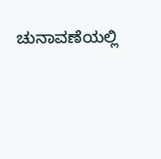ಚುನಾವಣೆಯಲ್ಲಿ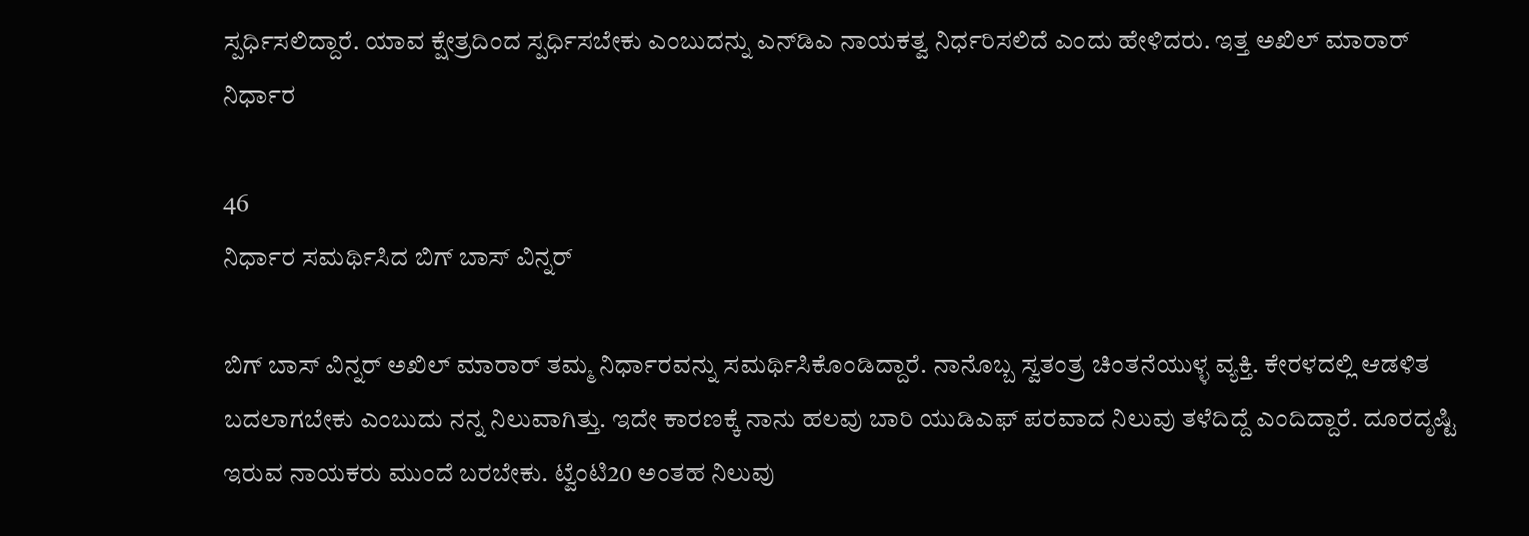ಸ್ಪರ್ಧಿಸಲಿದ್ದಾರೆ. ಯಾವ ಕ್ಷೇತ್ರದಿಂದ ಸ್ಪರ್ಧಿಸಬೇಕು ಎಂಬುದನ್ನು ಎನ್‌ಡಿಎ ನಾಯಕತ್ವ ನಿರ್ಧರಿಸಲಿದೆ ಎಂದು ಹೇಳಿದರು. ಇತ್ತ ಅಖಿಲ್ ಮಾರಾರ್ ನಿರ್ಧಾರ

46
ನಿರ್ಧಾರ ಸಮರ್ಥಿಸಿದ ಬಿಗ್ ಬಾಸ್ ವಿನ್ನರ್

ಬಿಗ್ ಬಾಸ್ ವಿನ್ನರ್ ಅಖಿಲ್ ಮಾರಾರ್ ತಮ್ಮ ನಿರ್ಧಾರವನ್ನು ಸಮರ್ಥಿಸಿಕೊಂಡಿದ್ದಾರೆ. ನಾನೊಬ್ಬ ಸ್ವತಂತ್ರ ಚಿಂತನೆಯುಳ್ಳ ವ್ಯಕ್ತಿ. ಕೇರಳದಲ್ಲಿ ಆಡಳಿತ ಬದಲಾಗಬೇಕು ಎಂಬುದು ನನ್ನ ನಿಲುವಾಗಿತ್ತು. ಇದೇ ಕಾರಣಕ್ಕೆ ನಾನು ಹಲವು ಬಾರಿ ಯುಡಿಎಫ್ ಪರವಾದ ನಿಲುವು ತಳೆದಿದ್ದೆ ಎಂದಿದ್ದಾರೆ. ದೂರದೃಷ್ಟಿ ಇರುವ ನಾಯಕರು ಮುಂದೆ ಬರಬೇಕು. ಟ್ವೆಂಟಿ20 ಅಂತಹ ನಿಲುವು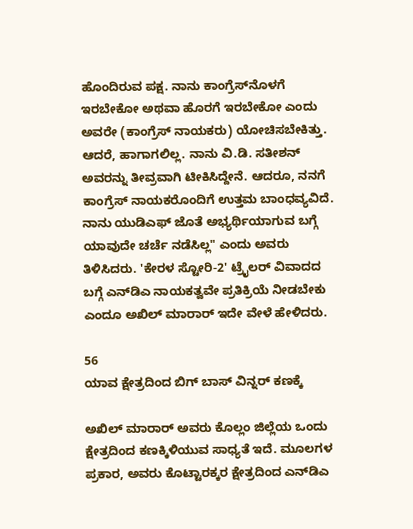ಹೊಂದಿರುವ ಪಕ್ಷ. ನಾನು ಕಾಂಗ್ರೆಸ್‌ನೊಳಗೆ ಇರಬೇಕೋ ಅಥವಾ ಹೊರಗೆ ಇರಬೇಕೋ ಎಂದು ಅವರೇ (ಕಾಂಗ್ರೆಸ್ ನಾಯಕರು) ಯೋಚಿಸಬೇಕಿತ್ತು. ಆದರೆ, ಹಾಗಾಗಲಿಲ್ಲ. ನಾನು ವಿ.ಡಿ. ಸತೀಶನ್ ಅವರನ್ನು ತೀವ್ರವಾಗಿ ಟೀಕಿಸಿದ್ದೇನೆ. ಆದರೂ, ನನಗೆ ಕಾಂಗ್ರೆಸ್ ನಾಯಕರೊಂದಿಗೆ ಉತ್ತಮ ಬಾಂಧವ್ಯವಿದೆ. ನಾನು ಯುಡಿಎಫ್ ಜೊತೆ ಅಭ್ಯರ್ಥಿಯಾಗುವ ಬಗ್ಗೆ ಯಾವುದೇ ಚರ್ಚೆ ನಡೆಸಿಲ್ಲ" ಎಂದು ಅವರು ತಿಳಿಸಿದರು. 'ಕೇರಳ ಸ್ಟೋರಿ-2' ಟ್ರೈಲರ್ ವಿವಾದದ ಬಗ್ಗೆ ಎನ್‌ಡಿಎ ನಾಯಕತ್ವವೇ ಪ್ರತಿಕ್ರಿಯೆ ನೀಡಬೇಕು ಎಂದೂ ಅಖಿಲ್ ಮಾರಾರ್ ಇದೇ ವೇಳೆ ಹೇಳಿದರು.

56
ಯಾವ ಕ್ಷೇತ್ರದಿಂದ ಬಿಗ್ ಬಾಸ್ ವಿನ್ನರ್ ಕಣಕ್ಕೆ

ಅಖಿಲ್ ಮಾರಾರ್ ಅವರು ಕೊಲ್ಲಂ ಜಿಲ್ಲೆಯ ಒಂದು ಕ್ಷೇತ್ರದಿಂದ ಕಣಕ್ಕಿಳಿಯುವ ಸಾಧ್ಯತೆ ಇದೆ. ಮೂಲಗಳ ಪ್ರಕಾರ, ಅವರು ಕೊಟ್ಟಾರಕ್ಕರ ಕ್ಷೇತ್ರದಿಂದ ಎನ್‌ಡಿಎ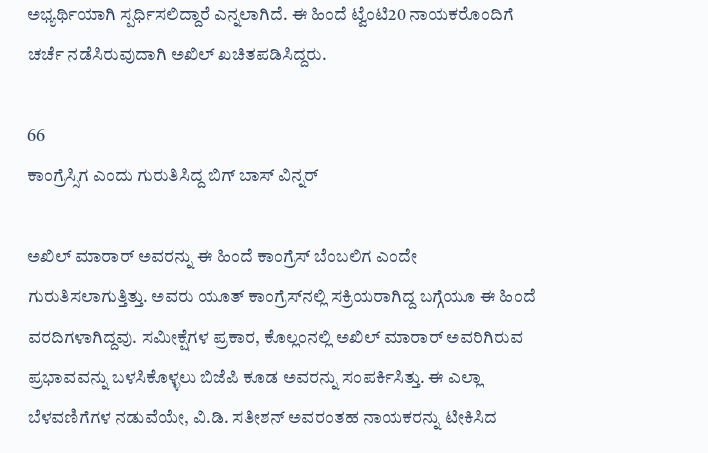ಅಭ್ಯರ್ಥಿಯಾಗಿ ಸ್ಪರ್ಧಿಸಲಿದ್ದಾರೆ ಎನ್ನಲಾಗಿದೆ. ಈ ಹಿಂದೆ ಟ್ವೆಂಟಿ20 ನಾಯಕರೊಂದಿಗೆ ಚರ್ಚೆ ನಡೆಸಿರುವುದಾಗಿ ಅಖಿಲ್ ಖಚಿತಪಡಿಸಿದ್ದರು.

66
ಕಾಂಗ್ರೆಸ್ಸಿಗ ಎಂದು ಗುರುತಿಸಿದ್ದ ಬಿಗ್ ಬಾಸ್ ವಿನ್ನರ್

ಅಖಿಲ್ ಮಾರಾರ್ ಅವರನ್ನು ಈ ಹಿಂದೆ ಕಾಂಗ್ರೆಸ್ ಬೆಂಬಲಿಗ ಎಂದೇ ಗುರುತಿಸಲಾಗುತ್ತಿತ್ತು. ಅವರು ಯೂತ್ ಕಾಂಗ್ರೆಸ್‌ನಲ್ಲಿ ಸಕ್ರಿಯರಾಗಿದ್ದ ಬಗ್ಗೆಯೂ ಈ ಹಿಂದೆ ವರದಿಗಳಾಗಿದ್ದವು. ಸಮೀಕ್ಷೆಗಳ ಪ್ರಕಾರ, ಕೊಲ್ಲಂನಲ್ಲಿ ಅಖಿಲ್ ಮಾರಾರ್ ಅವರಿಗಿರುವ ಪ್ರಭಾವವನ್ನು ಬಳಸಿಕೊಳ್ಳಲು ಬಿಜೆಪಿ ಕೂಡ ಅವರನ್ನು ಸಂಪರ್ಕಿಸಿತ್ತು. ಈ ಎಲ್ಲಾ ಬೆಳವಣಿಗೆಗಳ ನಡುವೆಯೇ, ವಿ.ಡಿ. ಸತೀಶನ್ ಅವರಂತಹ ನಾಯಕರನ್ನು ಟೀಕಿಸಿದ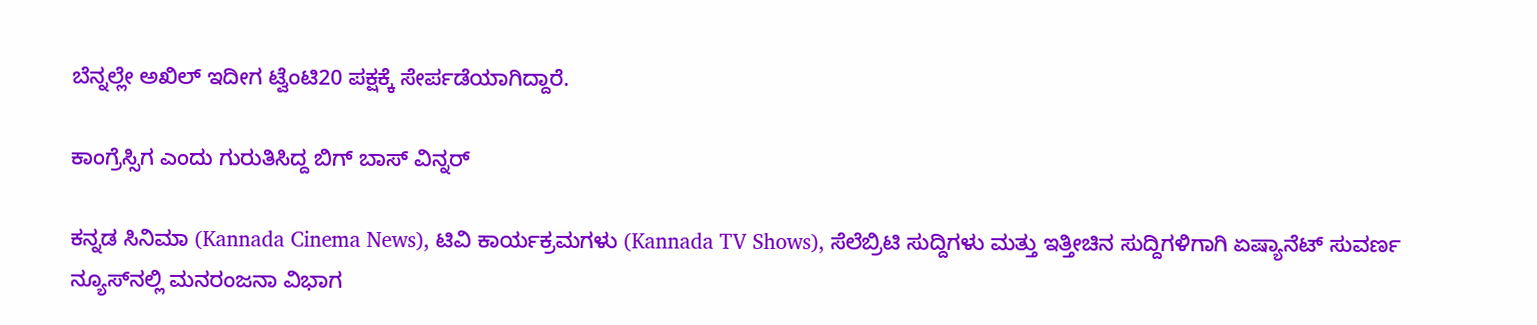ಬೆನ್ನಲ್ಲೇ ಅಖಿಲ್ ಇದೀಗ ಟ್ವೆಂಟಿ20 ಪಕ್ಷಕ್ಕೆ ಸೇರ್ಪಡೆಯಾಗಿದ್ದಾರೆ.

ಕಾಂಗ್ರೆಸ್ಸಿಗ ಎಂದು ಗುರುತಿಸಿದ್ದ ಬಿಗ್ ಬಾಸ್ ವಿನ್ನರ್

ಕನ್ನಡ ಸಿನಿಮಾ (Kannada Cinema News), ಟಿವಿ ಕಾರ್ಯಕ್ರಮಗಳು (Kannada TV Shows), ಸೆಲೆಬ್ರಿಟಿ ಸುದ್ದಿಗಳು ಮತ್ತು ಇತ್ತೀಚಿನ ಸುದ್ದಿಗಳಿಗಾಗಿ ಏಷ್ಯಾನೆಟ್ ಸುವರ್ಣ ನ್ಯೂಸ್‌ನಲ್ಲಿ ಮನರಂಜನಾ ವಿಭಾಗ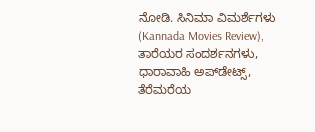ನೋಡಿ. ಸಿನಿಮಾ ವಿಮರ್ಶೆಗಳು (Kannada Movies Review), ತಾರೆಯರ ಸಂದರ್ಶನಗಳು, ಧಾರಾವಾಹಿ ಅಪ್‌ಡೇಟ್ಸ್‌, ತೆರೆಮರೆಯ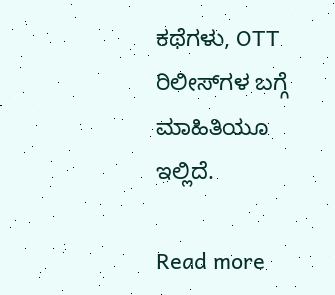ಕಥೆಗಳು, OTT ರಿಲೀಸ್‌ಗಳ ಬಗ್ಗೆ ಮಾಹಿತಿಯೂ ಇಲ್ಲಿದೆ.

Read more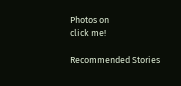Photos on
click me!

Recommended Stories